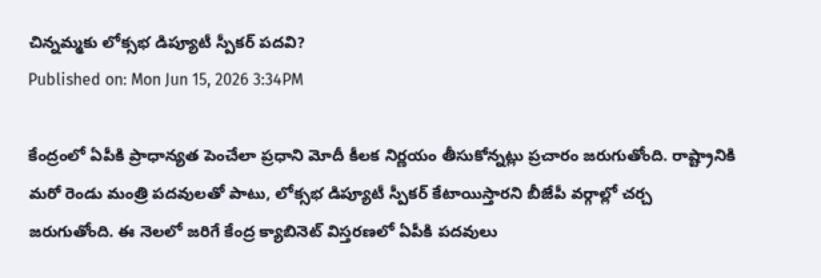చిన్నమ్మకు లోక్సభ డిప్యూటీ స్పీకర్ పదవి?
Published on: Mon Jun 15, 2026 3:34PM

కేంద్రంలో ఏపీకి ప్రాధాన్యత పెంచేలా ప్రధాని మోదీ కీలక నిర్ణయం తీసుకోన్నట్లు ప్రచారం జరుగుతోంది. రాష్ట్రానికి మరో రెండు మంత్రి పదవులతో పాటు, లోక్సభ డిప్యూటీ స్పీకర్ కేటాయిస్తారని బీజేపీ వర్గాల్లో చర్చ జరుగుతోంది. ఈ నెలలో జరిగే కేంద్ర క్యాబినెట్ విస్తరణలో ఏపీకి పదవులు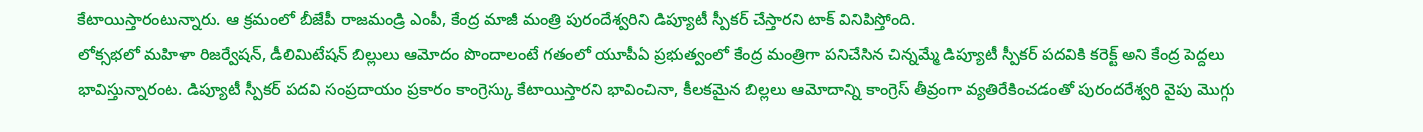కేటాయిస్తారంటున్నారు. ఆ క్రమంలో బీజేపీ రాజమండ్రి ఎంపీ, కేంద్ర మాజీ మంత్రి పురందేశ్వరిని డిప్యూటీ స్పీకర్ చేస్తారని టాక్ వినిపిస్తోంది.
లోక్సభలో మహిళా రిజర్వేషన్, డీలిమిటేషన్ బిల్లులు ఆమోదం పొందాలంటే గతంలో యూపీఏ ప్రభుత్వంలో కేంద్ర మంత్రిగా పనిచేసిన చిన్నమ్మే డిప్యూటీ స్పీకర్ పదవికి కరెక్ట్ అని కేంద్ర పెద్దలు భావిస్తున్నారంట. డిప్యూటీ స్పీకర్ పదవి సంప్రదాయం ప్రకారం కాంగ్రెస్కు కేటాయిస్తారని భావించినా, కీలకమైన బిల్లలు ఆమోదాన్ని కాంగ్రెస్ తీవ్రంగా వ్యతిరేకించడంతో పురందరేశ్వరి వైపు మొగ్గు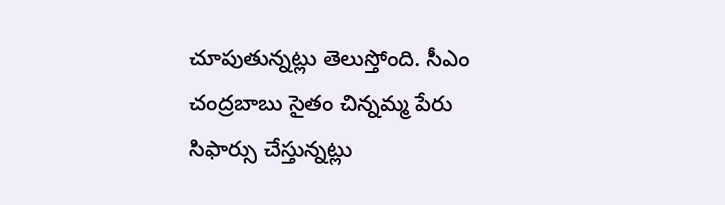చూపుతున్నట్లు తెలుస్తోంది. సీఎం చంద్రబాబు సైతం చిన్నమ్మ పేరు సిఫార్సు చేస్తున్నట్లు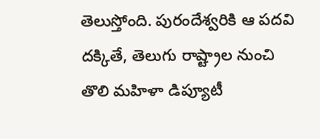తెలుస్తోంది. పురందేశ్వరికి ఆ పదవి దక్కితే, తెలుగు రాష్ట్రాల నుంచి తొలి మహిళా డిప్యూటీ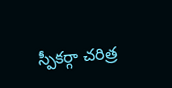స్పీకర్గా చరిత్ర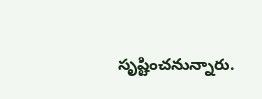సృష్టించనున్నారు.